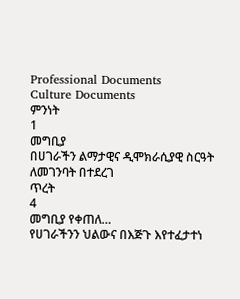Professional Documents
Culture Documents
ምንነት
1
መግቢያ
በሀገራችን ልማታዊና ዲሞክራሲያዊ ስርዓት ለመገንባት በተደረገ
ጥረት
4
መግቢያ የቀጠለ…
የሀገራችንን ህልውና በእጅጉ እየተፈታተነ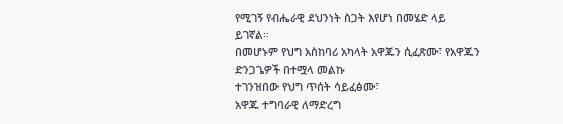የሚገኝ የብሔራዊ ደህንነት ስጋት እየሆነ በመሄድ ላይ
ይገኛል።
በመሆኑም የህግ አስከባሪ አካላት አዋጁን ሲፈጽሙ፣ የአዋጁን ድንጋጌዎች በተሟላ መልኩ
ተገንዝበው የህግ ጥሰት ሳይፈፅሙ፣
አዋጁ ተግባራዊ ለማድረግ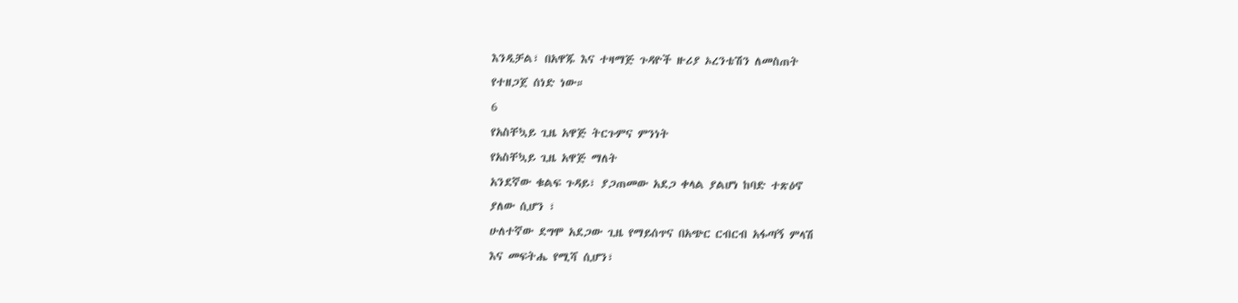እንዲቻል፣ በአዋጁ እና ተዛማጅ ጉዳዮች ዙሪያ ኦረንቴሽን ለመስጠት
የተዘጋጀ ሰነድ ነው።
6
የአስቸኳይ ጊዜ አዋጅ ትርጉምና ምንነት
የአስቸኳይ ጊዜ አዋጅ ማለት
አንደኛው ቁልፍ ጉዳይ፣ ያጋጠመው አደጋ ቀላል ያልሆነ ከባድ ተጽዕኖ
ያለው ሲሆን ፣
ሁለተኛው ደግሞ አደጋው ጊዜ የማይሰጥና በአጭር ርብርብ አፋጣኝ ምላሽ
እና መፍትሔ የሚሻ ሲሆን፣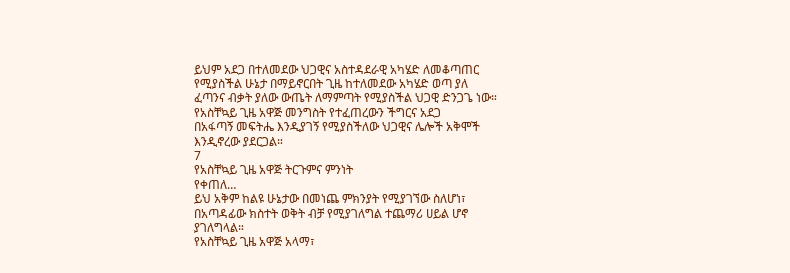ይህም አደጋ በተለመደው ህጋዊና አስተዳደራዊ አካሄድ ለመቆጣጠር
የሚያስችል ሁኔታ በማይኖርበት ጊዜ ከተለመደው አካሄድ ወጣ ያለ
ፈጣንና ብቃት ያለው ውጤት ለማምጣት የሚያስችል ህጋዊ ድንጋጌ ነው።
የአስቸኳይ ጊዜ አዋጅ መንግስት የተፈጠረውን ችግርና አደጋ
በአፋጣኝ መፍትሔ እንዲያገኝ የሚያስችለው ህጋዊና ሌሎች አቅሞች
እንዲኖረው ያደርጋል።
7
የአስቸኳይ ጊዜ አዋጅ ትርጉምና ምንነት
የቀጠለ…
ይህ አቅም ከልዩ ሁኔታው በመነጨ ምክንያት የሚያገኘው ስለሆነ፣
በአጣዳፊው ክስተት ወቅት ብቻ የሚያገለግል ተጨማሪ ሀይል ሆኖ
ያገለግላል።
የአስቸኳይ ጊዜ አዋጅ አላማ፣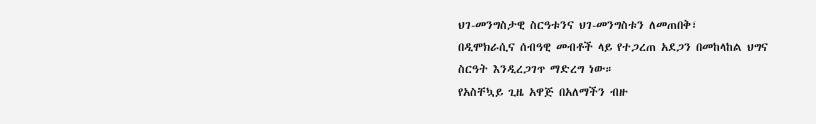ህገ-መንግስታዊ ስርዓቱንና ህገ-መንግስቱን ለመጠበቅ፣
በዲሞክራሲና ሰብዓዊ መብቶች ላይ የተጋረጠ አደጋን በመከላከል ህግና
ስርዓት እንዲረጋገጥ ማድረግ ነው።
የአስቸኳይ ጊዜ አዋጅ በአለማችን ብዙ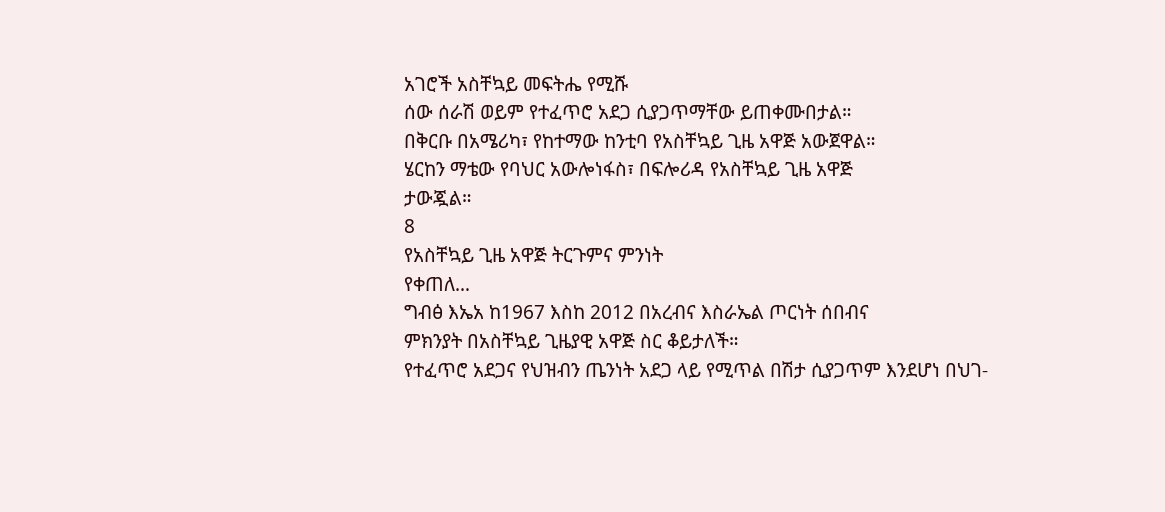አገሮች አስቸኳይ መፍትሔ የሚሹ
ሰው ሰራሽ ወይም የተፈጥሮ አደጋ ሲያጋጥማቸው ይጠቀሙበታል።
በቅርቡ በአሜሪካ፣ የከተማው ከንቲባ የአስቸኳይ ጊዜ አዋጅ አውጀዋል።
ሄርከን ማቴው የባህር አውሎነፋስ፣ በፍሎሪዳ የአስቸኳይ ጊዜ አዋጅ
ታውጇል።
8
የአስቸኳይ ጊዜ አዋጅ ትርጉምና ምንነት
የቀጠለ…
ግብፅ እኤአ ከ1967 እስከ 2012 በአረብና እስራኤል ጦርነት ሰበብና
ምክንያት በአስቸኳይ ጊዜያዊ አዋጅ ስር ቆይታለች።
የተፈጥሮ አደጋና የህዝብን ጤንነት አደጋ ላይ የሚጥል በሽታ ሲያጋጥም እንደሆነ በህገ-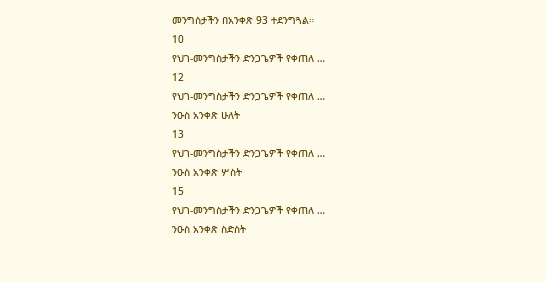መንግስታችን በአንቀጽ 93 ተደንግጓል።
10
የህገ-መንግስታችን ድንጋጌዎች የቀጠለ …
12
የህገ-መንግስታችን ድንጋጌዎች የቀጠለ …
ንዑስ አንቀጽ ሁለት
13
የህገ-መንግስታችን ድንጋጌዎች የቀጠለ …
ንዑስ አንቀጽ ሦስት
15
የህገ-መንግስታችን ድንጋጌዎች የቀጠለ …
ንዑስ አንቀጽ ስድስት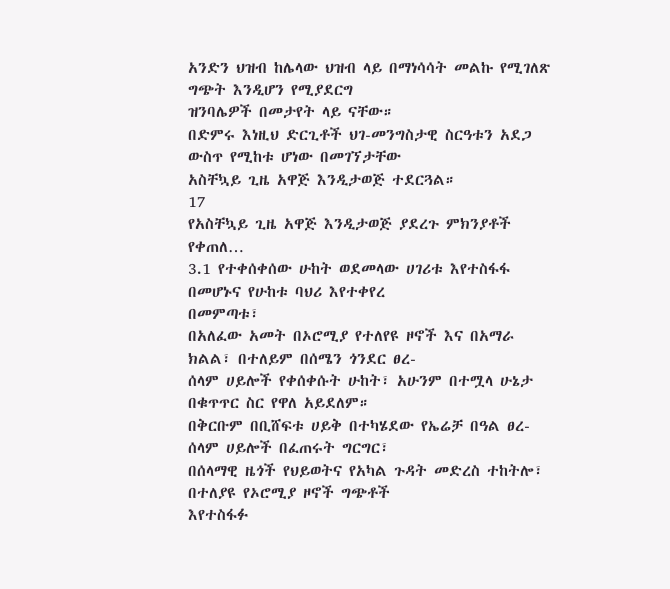አንድን ህዝብ ከሌላው ህዝብ ላይ በማነሳሳት መልኩ የሚገለጽ ግጭት እንዲሆን የሚያደርግ
ዝንባሌዎች በመታየት ላይ ናቸው።
በድምሩ እነዚህ ድርጊቶች ህገ-መንግስታዊ ስርዓቱን አደጋ ውስጥ የሚከቱ ሆነው በመገኘታቸው
አስቸኳይ ጊዜ አዋጅ እንዲታወጅ ተደርጓል።
17
የአስቸኳይ ጊዜ አዋጅ እንዲታወጅ ያደረጉ ምክንያቶች
የቀጠለ…
3.1 የተቀሰቀሰው ሁከት ወደመላው ሀገሪቱ እየተስፋፋ በመሆኑና የሁከቱ ባህሪ እየተቀየረ
በመምጣቱ፣
በአለፈው አመት በኦሮሚያ የተለየዩ ዞኖች እና በአማራ ክልል፣ በተለይም በሰሜን ጎንደር ፀረ-
ሰላም ሀይሎች የቀሰቀሱት ሁከት፣ አሁንም በተሟላ ሁኔታ በቁጥጥር ስር የዋለ አይደለም።
በቅርቡም በቢሸፍቱ ሀይቅ በተካሄደው የኤሬቻ በዓል ፀረ-ሰላም ሀይሎች በፈጠሩት ግርግር፣
በሰላማዊ ዜጎች የህይወትና የአካል ጉዳት መድረስ ተከትሎ፣ በተለያዩ የኦሮሚያ ዞኖች ግጭቶች
እየተስፋፉ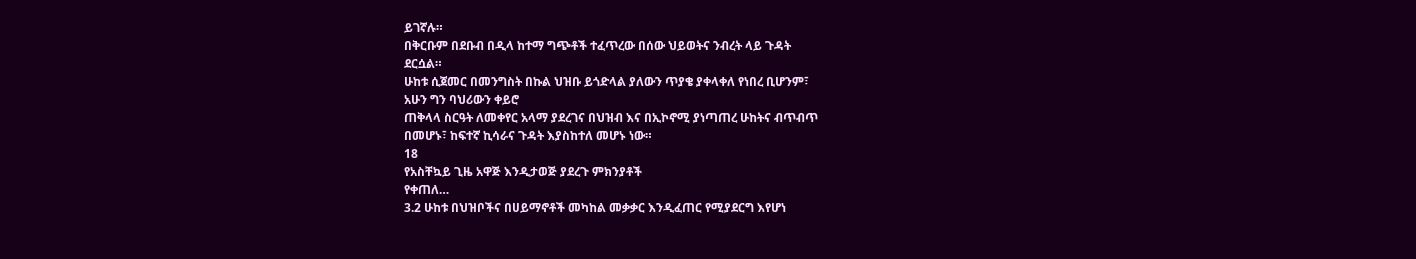ይገኛሉ።
በቅርቡም በደቡብ በዲላ ከተማ ግጭቶች ተፈጥረው በሰው ህይወትና ንብረት ላይ ጉዳት
ደርሷል።
ሁከቱ ሲጀመር በመንግስት በኩል ህዝቡ ይጎድላል ያለውን ጥያቄ ያቀላቀለ የነበረ ቢሆንም፣
አሁን ግን ባህሪውን ቀይሮ
ጠቅላላ ስርዓት ለመቀየር አላማ ያደረገና በህዝብ እና በኢኮኖሚ ያነጣጠረ ሁከትና ብጥብጥ
በመሆኑ፣ ከፍተኛ ኪሳራና ጉዳት እያስከተለ መሆኑ ነው።
18
የአስቸኳይ ጊዜ አዋጅ እንዲታወጅ ያደረጉ ምክንያቶች
የቀጠለ…
3.2 ሁከቱ በህዝቦችና በሀይማኖቶች መካከል መቃቃር እንዲፈጠር የሚያደርግ እየሆነ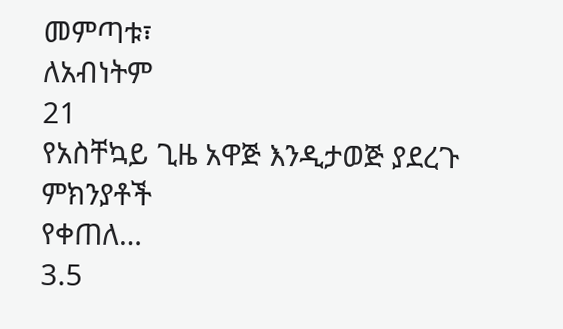መምጣቱ፣
ለአብነትም
21
የአስቸኳይ ጊዜ አዋጅ እንዲታወጅ ያደረጉ ምክንያቶች
የቀጠለ…
3.5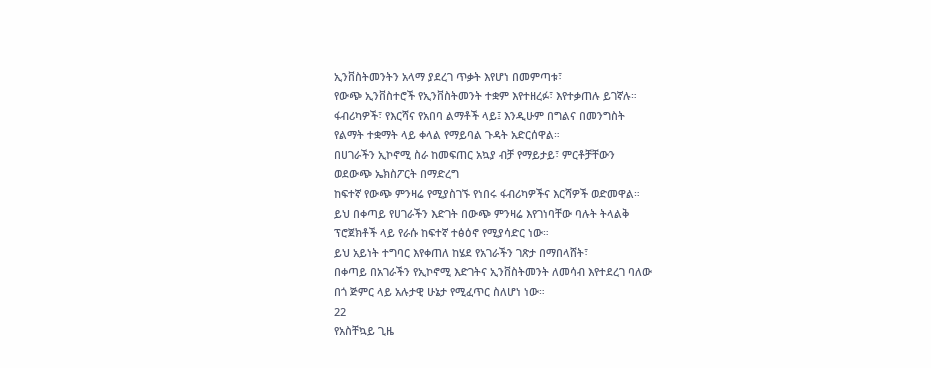ኢንቨስትመንትን አላማ ያደረገ ጥቃት እየሆነ በመምጣቱ፣
የውጭ ኢንቨስተሮች የኢንቨስትመንት ተቋም እየተዘረፉ፣ እየተቃጠሉ ይገኛሉ።
ፋብሪካዎች፣ የእርሻና የአበባ ልማቶች ላይ፤ እንዲሁም በግልና በመንግስት
የልማት ተቋማት ላይ ቀላል የማይባል ጉዳት አድርሰዋል።
በሀገራችን ኢኮኖሚ ስራ ከመፍጠር አኳያ ብቻ የማይታይ፣ ምርቶቻቸውን
ወደውጭ ኤክስፖርት በማድረግ
ከፍተኛ የውጭ ምንዛሬ የሚያስገኙ የነበሩ ፋብሪካዎችና እርሻዎች ወድመዋል።
ይህ በቀጣይ የሀገራችን እድገት በውጭ ምንዛሬ እየገነባቸው ባሉት ትላልቅ
ፕሮጀክቶች ላይ የራሱ ከፍተኛ ተፅዕኖ የሚያሳድር ነው።
ይህ አይነት ተግባር እየቀጠለ ከሄደ የአገራችን ገጽታ በማበላሸት፣
በቀጣይ በአገራችን የኢኮኖሚ እድገትና ኢንቨስትመንት ለመሳብ እየተደረገ ባለው
በጎ ጅምር ላይ አሉታዊ ሁኔታ የሚፈጥር ስለሆነ ነው።
22
የአስቸኳይ ጊዜ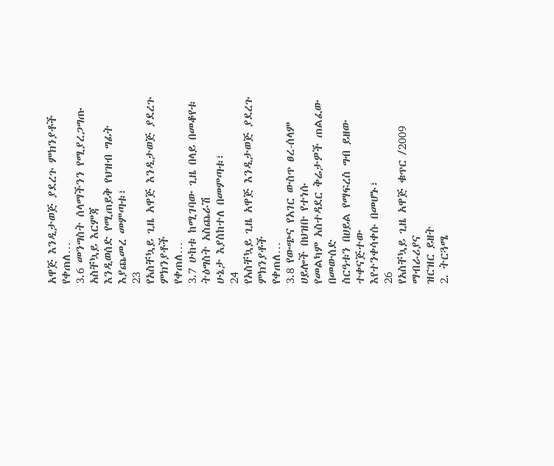አዋጅ እንዲታወጅ ያደረጉ ምክንያቶች
የቀጠለ…
3.6 መንግስት ሰላማችንን የሚያረጋግጡ አስቸኳይ እርምጃ
እንዲወሰድ የሚጠይቅ የህዝብ ግፊት እያጨመረ መምጣቱ፣
23
የአስቸኳይ ጊዜ አዋጅ እንዲታወጅ ያደረጉ ምክንያቶች
የቀጠለ…
3.7 ሁከቱ ከሚገባው ጊዜ በላይ በመቆየቱ ትዕግስት አስጨራሽ
ሁኔታ እያስከተለ በመምጣቱ፣
24
የአስቸኳይ ጊዜ አዋጅ እንዲታወጅ ያደረጉ ምክንያቶች
የቀጠለ…
3.8 የውጭና የአገር ውስጥ ፀረ-ሰላም ሀይሎች በህዝቡ የተነሱ
የመልካም አስተዳደር ቅሬታዎች ጠልፈው በመውሰድ
ስርዓቱን በሀይል የማፍረስ ግብ ይዘው ተቀናጅተው
እየተንቀሳቀሱ በመሆኑ፣
26
የአስቸኳይ ጊዜ አዋጅ ቁጥር /2009 ማብራሪያና
ዝርዝር ይዘት
2. ትርጓሜ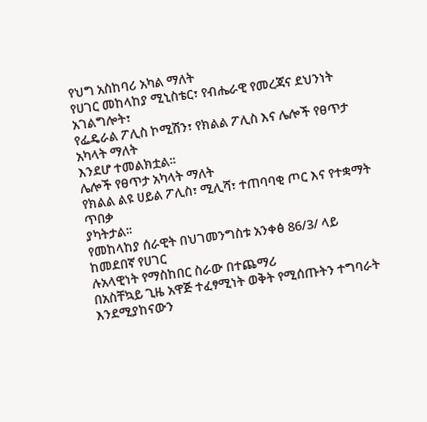የህግ አስከባሪ አካል ማለት
የሀገር መከላከያ ሚኒስቴር፣ የብሔራዊ የመረጃና ደህንነት አገልግሎት፣
የፌዴራል ፖሊስ ኮሚሽን፣ የክልል ፖሊስ እና ሌሎች የፀጥታ አካላት ማለት
እንደሆ ተመልክቷል፡፡
ሌሎች የፀጥታ አካላት ማለት
የክልል ልዩ ሀይል ፖሊስ፣ ሚሊሻ፣ ተጠባባቂ ጦር እና የተቋማት ጥበቃ
ያካትታል፡፡
የመከላከያ ሰራዊት በህገመንግስቱ አንቀፅ 86/3/ ላይ ከመደበኛ የሀገር
ሉአላዊነት የማስከበር ስራው በተጨማሪ
በአስቸኳይ ጊዜ አዋጅ ተፈፃሚነት ወቅት የሚሰጡትን ተግባራት
እንደሚያከናውን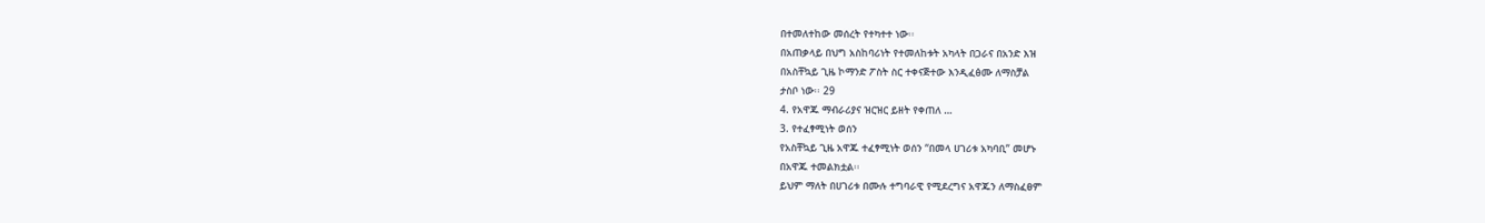በተመለተከው መሰረት የተካተተ ነው፡፡
በአጠቃላይ በህግ አስከባሪነት የተመለከቱት አካላት በጋራና በአንድ እዝ
በአስቸኳይ ጊዜ ኮማንድ ፖስት ስር ተቀናጅተው እንዲፈፅሙ ለማስቻል
ታስቦ ነው፡፡ 29
4. የአዋጁ ማብራሪያና ዝርዝር ይዘት የቀጠለ …
3. የተፈፃሚነት ወሰን
የአስቸኳይ ጊዜ አዋጁ ተፈፃሚነት ወሰን “በመላ ሀገሪቱ አካባቢ” መሆኑ
በአዋጁ ተመልክቷል፡፡
ይህም ማለት በሀገሪቱ በሙሉ ተግባራዊ የሚደረግና አዋጁን ለማስፈፀም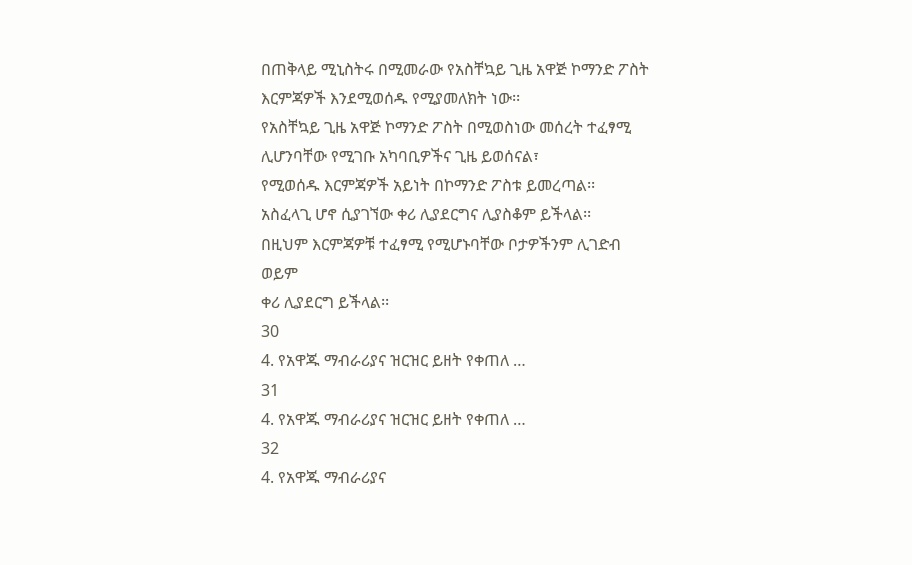በጠቅላይ ሚኒስትሩ በሚመራው የአስቸኳይ ጊዜ አዋጅ ኮማንድ ፖስት
እርምጃዎች እንደሚወሰዱ የሚያመለክት ነው፡፡
የአስቸኳይ ጊዜ አዋጅ ኮማንድ ፖስት በሚወስነው መሰረት ተፈፃሚ
ሊሆንባቸው የሚገቡ አካባቢዎችና ጊዜ ይወሰናል፣
የሚወሰዱ እርምጃዎች አይነት በኮማንድ ፖስቱ ይመረጣል፡፡
አስፈላጊ ሆኖ ሲያገኘው ቀሪ ሊያደርግና ሊያስቆም ይችላል፡፡
በዚህም እርምጃዎቹ ተፈፃሚ የሚሆኑባቸው ቦታዎችንም ሊገድብ ወይም
ቀሪ ሊያደርግ ይችላል፡፡
30
4. የአዋጁ ማብራሪያና ዝርዝር ይዘት የቀጠለ …
31
4. የአዋጁ ማብራሪያና ዝርዝር ይዘት የቀጠለ …
32
4. የአዋጁ ማብራሪያና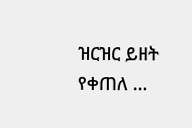ዝርዝር ይዘት የቀጠለ …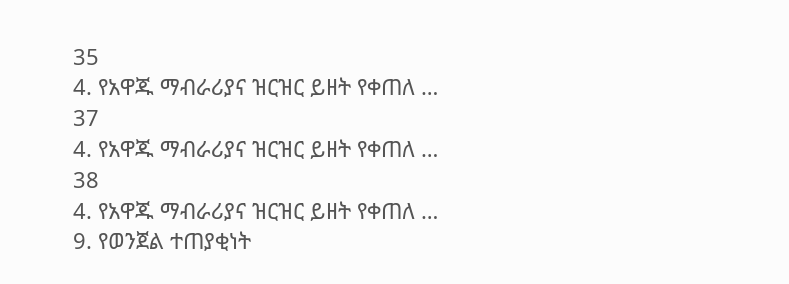35
4. የአዋጁ ማብራሪያና ዝርዝር ይዘት የቀጠለ …
37
4. የአዋጁ ማብራሪያና ዝርዝር ይዘት የቀጠለ …
38
4. የአዋጁ ማብራሪያና ዝርዝር ይዘት የቀጠለ …
9. የወንጀል ተጠያቂነት